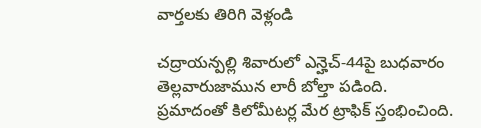వార్తలకు తిరిగి వెళ్లండి

చద్రాయన్పల్లి శివారులో ఎన్హెచ్-44పై బుధవారం తెల్లవారుజామున లారీ బోల్తా పడింది. ప్రమాదంతో కిలోమీటర్ల మేర ట్రాఫిక్ స్తంభించింది.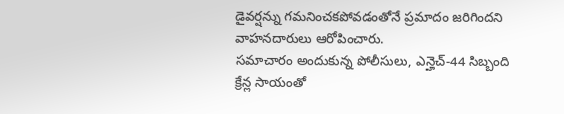డైవర్షన్ను గమనించకపోవడంతోనే ప్రమాదం జరిగిందని వాహనదారులు ఆరోపించారు.
సమాచారం అందుకున్న పోలీసులు, ఎన్హెచ్-44 సిబ్బంది క్రేన్ల సాయంతో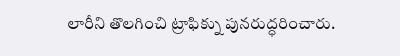లారీని తొలగించి ట్రాఫిక్ను పునరుద్ధరించారు.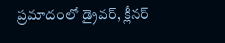ప్రమాదంలో డ్రైవర్, క్లీనర్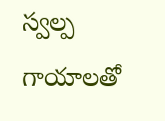స్వల్ప గాయాలతో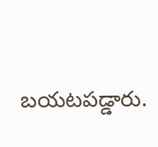బయటపడ్డారు.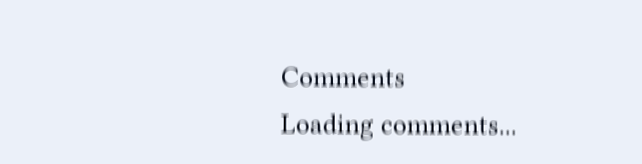Comments
Loading comments...